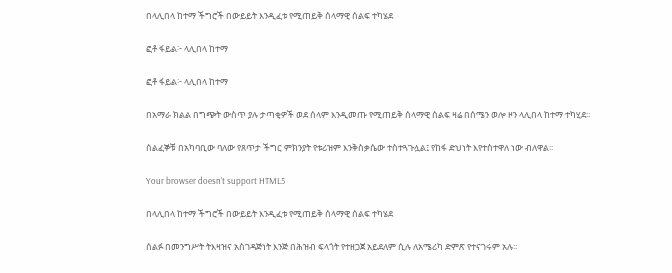በላሊበላ ከተማ ችግሮች በውይይት እንዲፈቱ የሚጠይቅ ሰላማዊ ሰልፍ ተካሄደ

ፎቶ ፋይል፦ ላሊበላ ከተማ

ፎቶ ፋይል፦ ላሊበላ ከተማ

በአማራ ክልል በግጭት ውስጥ ያሉ ታጣቂዎች ወደ ሰላም እንዲመጡ የሚጠይቅ ሰላማዊ ሰልፍ ዛሬ በሰሜን ወሎ ዞን ላሊበላ ከተማ ተካሂደ፡፡

ሰልፈኞቹ በአካባቢው ባለው የጸጥታ ችግር ምክንያት የቱሪዝም እንቅስቃሴው ተስተጓጉሏል፤ የከፋ ድህነት እየተስተዋለ ነው ብለዋል፡፡

Your browser doesn’t support HTML5

በላሊበላ ከተማ ችግሮች በውይይት እንዲፈቱ የሚጠይቅ ሰላማዊ ሰልፍ ተካሄደ

ሰልፉ በመንግሥት ትእዛዝና አስገዳጅነት እንጅ በሕዝብ ፍላጎት የተዘጋጀ አይደለም ሲሉ ለአሜሪካ ድምጽ የተናገሩም አሉ፡፡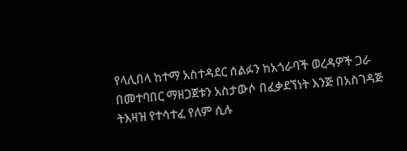የላሊበላ ከተማ አስተዳደር ሰልፉን ከአጎራባች ወረዳዎች ጋራ በመተባበር ማዘጋጀቱን አስታውሶ በፈቃደኘነት እንጅ በአስገዳጅ ትእዛዝ የተሳተፈ የለም ሲሉ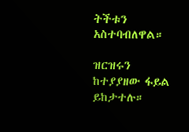ትችቱን አስተባብለዋል።

ዝርዝሩን ከተያያዘው ፋይል ይከታተሉ።